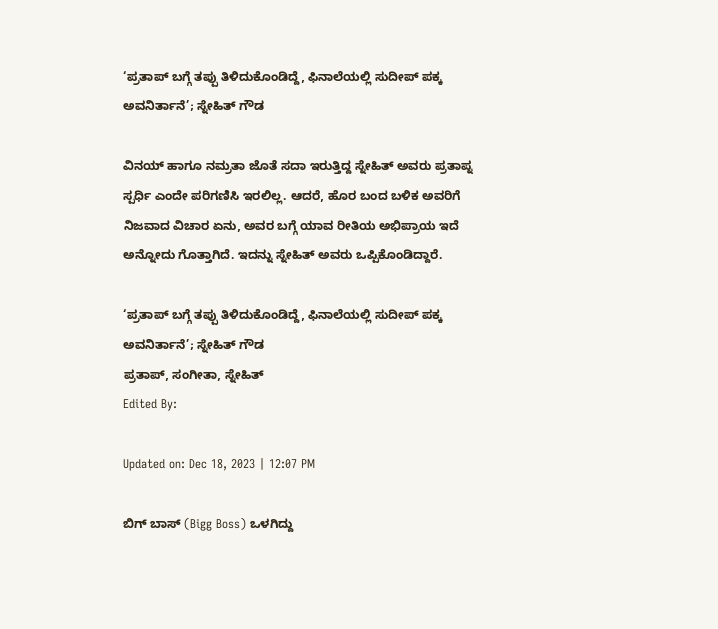‘ಪ್ರತಾಪ್ ಬಗ್ಗೆ ತಪ್ಪು ತಿಳಿದುಕೊಂಡಿದ್ದೆ, ಫಿನಾಲೆಯಲ್ಲಿ ಸುದೀಪ್ ಪಕ್ಕ ಅವನಿರ್ತಾನೆ’; ಸ್ನೇಹಿತ್ ಗೌಡ

ವಿನಯ್ ಹಾಗೂ ನಮ್ರತಾ ಜೊತೆ ಸದಾ ಇರುತ್ತಿದ್ದ ಸ್ನೇಹಿತ್ ಅವರು ಪ್ರತಾಪ್ನ ಸ್ಪರ್ಧಿ ಎಂದೇ ಪರಿಗಣಿಸಿ ಇರಲಿಲ್ಲ. ಆದರೆ, ಹೊರ ಬಂದ ಬಳಿಕ ಅವರಿಗೆ ನಿಜವಾದ ವಿಚಾರ ಏನು, ಅವರ ಬಗ್ಗೆ ಯಾವ ರೀತಿಯ ಅಭಿಪ್ರಾಯ ಇದೆ ಅನ್ನೋದು ಗೊತ್ತಾಗಿದೆ. ಇದನ್ನು ಸ್ನೇಹಿತ್ ಅವರು ಒಪ್ಪಿಕೊಂಡಿದ್ದಾರೆ.

‘ಪ್ರತಾಪ್ ಬಗ್ಗೆ ತಪ್ಪು ತಿಳಿದುಕೊಂಡಿದ್ದೆ, ಫಿನಾಲೆಯಲ್ಲಿ ಸುದೀಪ್ ಪಕ್ಕ ಅವನಿರ್ತಾನೆ’; ಸ್ನೇಹಿತ್ ಗೌಡ
ಪ್ರತಾಪ್, ಸಂಗೀತಾ, ಸ್ನೇಹಿತ್
Edited By:

Updated on: Dec 18, 2023 | 12:07 PM

ಬಿಗ್ ಬಾಸ್ (Bigg Boss) ಒಳಗಿದ್ದು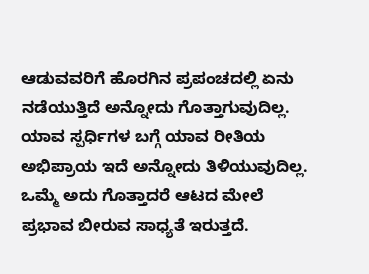ಆಡುವವರಿಗೆ ಹೊರಗಿನ ಪ್ರಪಂಚದಲ್ಲಿ ಏನು ನಡೆಯುತ್ತಿದೆ ಅನ್ನೋದು ಗೊತ್ತಾಗುವುದಿಲ್ಲ. ಯಾವ ಸ್ಪರ್ಧಿಗಳ ಬಗ್ಗೆ ಯಾವ ರೀತಿಯ ಅಭಿಪ್ರಾಯ ಇದೆ ಅನ್ನೋದು ತಿಳಿಯುವುದಿಲ್ಲ. ಒಮ್ಮೆ ಅದು ಗೊತ್ತಾದರೆ ಆಟದ ಮೇಲೆ ಪ್ರಭಾವ ಬೀರುವ ಸಾಧ್ಯತೆ ಇರುತ್ತದೆ.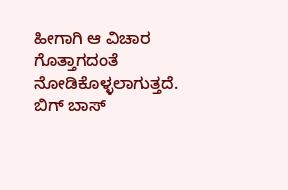ಹೀಗಾಗಿ ಆ ವಿಚಾರ ಗೊತ್ತಾಗದಂತೆ ನೋಡಿಕೊಳ್ಳಲಾಗುತ್ತದೆ. ಬಿಗ್ ಬಾಸ್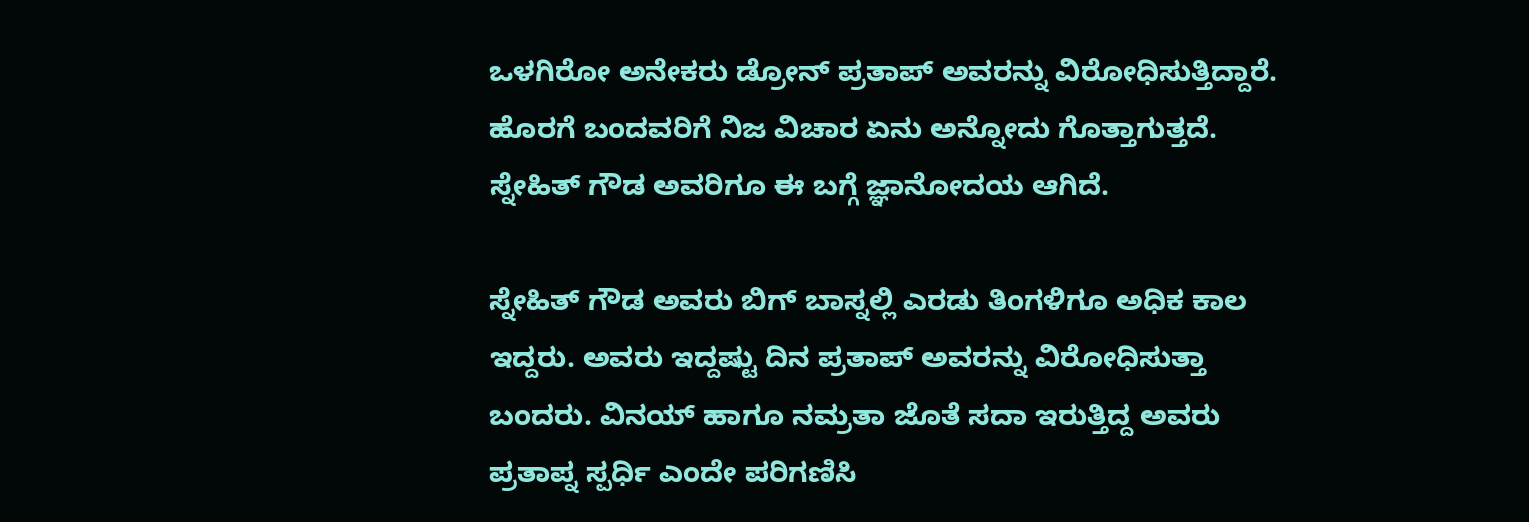ಒಳಗಿರೋ ಅನೇಕರು ಡ್ರೋನ್ ಪ್ರತಾಪ್ ಅವರನ್ನು ವಿರೋಧಿಸುತ್ತಿದ್ದಾರೆ. ಹೊರಗೆ ಬಂದವರಿಗೆ ನಿಜ ವಿಚಾರ ಏನು ಅನ್ನೋದು ಗೊತ್ತಾಗುತ್ತದೆ. ಸ್ನೇಹಿತ್ ಗೌಡ ಅವರಿಗೂ ಈ ಬಗ್ಗೆ ಜ್ಞಾನೋದಯ ಆಗಿದೆ.

ಸ್ನೇಹಿತ್ ಗೌಡ ಅವರು ಬಿಗ್ ಬಾಸ್ನಲ್ಲಿ ಎರಡು ತಿಂಗಳಿಗೂ ಅಧಿಕ ಕಾಲ ಇದ್ದರು. ಅವರು ಇದ್ದಷ್ಟು ದಿನ ಪ್ರತಾಪ್ ಅವರನ್ನು ವಿರೋಧಿಸುತ್ತಾ ಬಂದರು. ವಿನಯ್ ಹಾಗೂ ನಮ್ರತಾ ಜೊತೆ ಸದಾ ಇರುತ್ತಿದ್ದ ಅವರು ಪ್ರತಾಪ್ನ ಸ್ಪರ್ಧಿ ಎಂದೇ ಪರಿಗಣಿಸಿ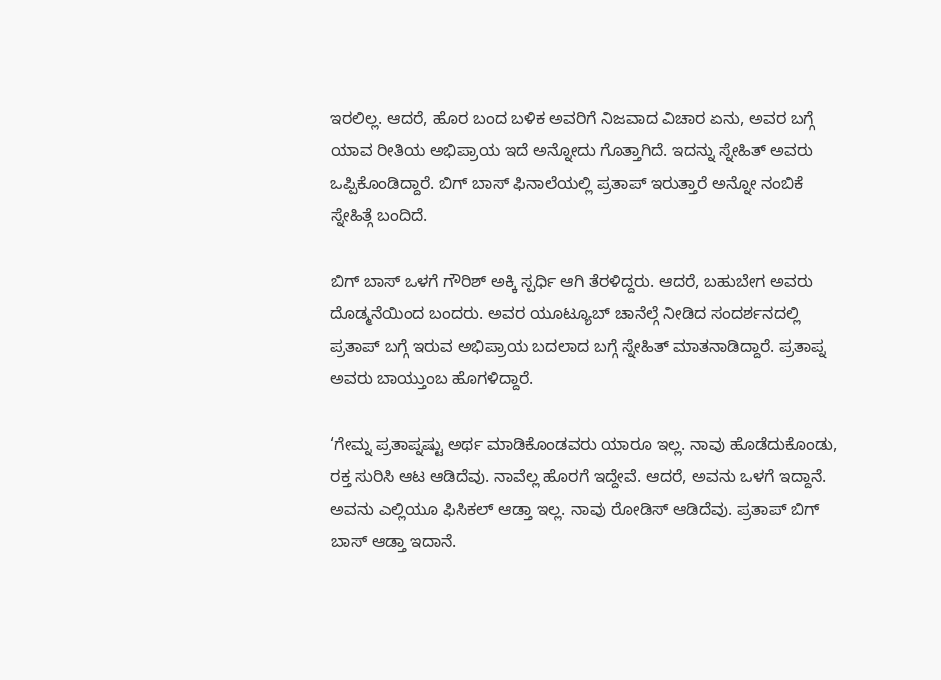ಇರಲಿಲ್ಲ. ಆದರೆ, ಹೊರ ಬಂದ ಬಳಿಕ ಅವರಿಗೆ ನಿಜವಾದ ವಿಚಾರ ಏನು, ಅವರ ಬಗ್ಗೆ ಯಾವ ರೀತಿಯ ಅಭಿಪ್ರಾಯ ಇದೆ ಅನ್ನೋದು ಗೊತ್ತಾಗಿದೆ. ಇದನ್ನು ಸ್ನೇಹಿತ್ ಅವರು ಒಪ್ಪಿಕೊಂಡಿದ್ದಾರೆ. ಬಿಗ್ ಬಾಸ್ ಫಿನಾಲೆಯಲ್ಲಿ ಪ್ರತಾಪ್ ಇರುತ್ತಾರೆ ಅನ್ನೋ ನಂಬಿಕೆ ಸ್ನೇಹಿತ್ಗೆ ಬಂದಿದೆ.

ಬಿಗ್ ಬಾಸ್ ಒಳಗೆ ಗೌರಿಶ್ ಅಕ್ಕಿ ಸ್ಪರ್ಧಿ ಆಗಿ ತೆರಳಿದ್ದರು. ಆದರೆ, ಬಹುಬೇಗ ಅವರು ದೊಡ್ಮನೆಯಿಂದ ಬಂದರು. ಅವರ ಯೂಟ್ಯೂಬ್ ಚಾನೆಲ್ಗೆ ನೀಡಿದ ಸಂದರ್ಶನದಲ್ಲಿ ಪ್ರತಾಪ್ ಬಗ್ಗೆ ಇರುವ ಅಭಿಪ್ರಾಯ ಬದಲಾದ ಬಗ್ಗೆ ಸ್ನೇಹಿತ್ ಮಾತನಾಡಿದ್ದಾರೆ. ಪ್ರತಾಪ್ನ ಅವರು ಬಾಯ್ತುಂಬ ಹೊಗಳಿದ್ದಾರೆ.

‘ಗೇಮ್ನ ಪ್ರತಾಪ್ನಷ್ಟು ಅರ್ಥ ಮಾಡಿಕೊಂಡವರು ಯಾರೂ ಇಲ್ಲ. ನಾವು ಹೊಡೆದುಕೊಂಡು, ರಕ್ತ ಸುರಿಸಿ ಆಟ ಆಡಿದೆವು. ನಾವೆಲ್ಲ ಹೊರಗೆ ಇದ್ದೇವೆ. ಆದರೆ, ಅವನು ಒಳಗೆ ಇದ್ದಾನೆ. ಅವನು ಎಲ್ಲಿಯೂ ಫಿಸಿಕಲ್ ಆಡ್ತಾ ಇಲ್ಲ. ನಾವು ರೋಡಿಸ್ ಆಡಿದೆವು. ಪ್ರತಾಪ್ ಬಿಗ್ ಬಾಸ್ ಆಡ್ತಾ ಇದಾನೆ.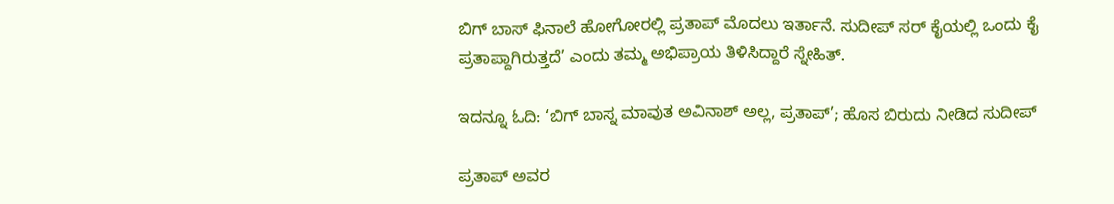ಬಿಗ್ ಬಾಸ್ ಫಿನಾಲೆ ಹೋಗೋರಲ್ಲಿ ಪ್ರತಾಪ್ ಮೊದಲು ಇರ್ತಾನೆ. ಸುದೀಪ್ ಸರ್ ಕೈಯಲ್ಲಿ ಒಂದು ಕೈ ಪ್ರತಾಪ್ದಾಗಿರುತ್ತದೆ’ ಎಂದು ತಮ್ಮ ಅಭಿಪ್ರಾಯ ತಿಳಿಸಿದ್ದಾರೆ ಸ್ನೇಹಿತ್.

ಇದನ್ನೂ ಓದಿ: ‘ಬಿಗ್ ಬಾಸ್ನ ಮಾವುತ ಅವಿನಾಶ್ ಅಲ್ಲ, ಪ್ರತಾಪ್’; ಹೊಸ ಬಿರುದು ನೀಡಿದ ಸುದೀಪ್

ಪ್ರತಾಪ್ ಅವರ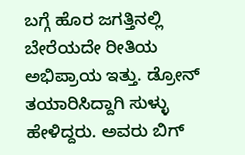ಬಗ್ಗೆ ಹೊರ ಜಗತ್ತಿನಲ್ಲಿ ಬೇರೆಯದೇ ರೀತಿಯ ಅಭಿಪ್ರಾಯ ಇತ್ತು. ಡ್ರೋನ್ ತಯಾರಿಸಿದ್ದಾಗಿ ಸುಳ್ಳು ಹೇಳಿದ್ದರು. ಅವರು ಬಿಗ್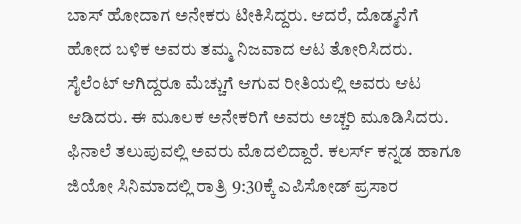ಬಾಸ್ ಹೋದಾಗ ಅನೇಕರು ಟೀಕಿಸಿದ್ದರು. ಆದರೆ, ದೊಡ್ಮನೆಗೆ ಹೋದ ಬಳಿಕ ಅವರು ತಮ್ಮ ನಿಜವಾದ ಆಟ ತೋರಿಸಿದರು. ಸೈಲೆಂಟ್ ಆಗಿದ್ದರೂ ಮೆಚ್ಚುಗೆ ಆಗುವ ರೀತಿಯಲ್ಲಿ ಅವರು ಆಟ ಆಡಿದರು. ಈ ಮೂಲಕ ಅನೇಕರಿಗೆ ಅವರು ಅಚ್ಚರಿ ಮೂಡಿಸಿದರು. ಫಿನಾಲೆ ತಲುಪುವಲ್ಲಿ ಅವರು ಮೊದಲಿದ್ದಾರೆ. ಕಲರ್ಸ್ ಕನ್ನಡ ಹಾಗೂ ಜಿಯೋ ಸಿನಿಮಾದಲ್ಲಿ ರಾತ್ರಿ 9:30ಕ್ಕೆ ಎಪಿಸೋಡ್ ಪ್ರಸಾರ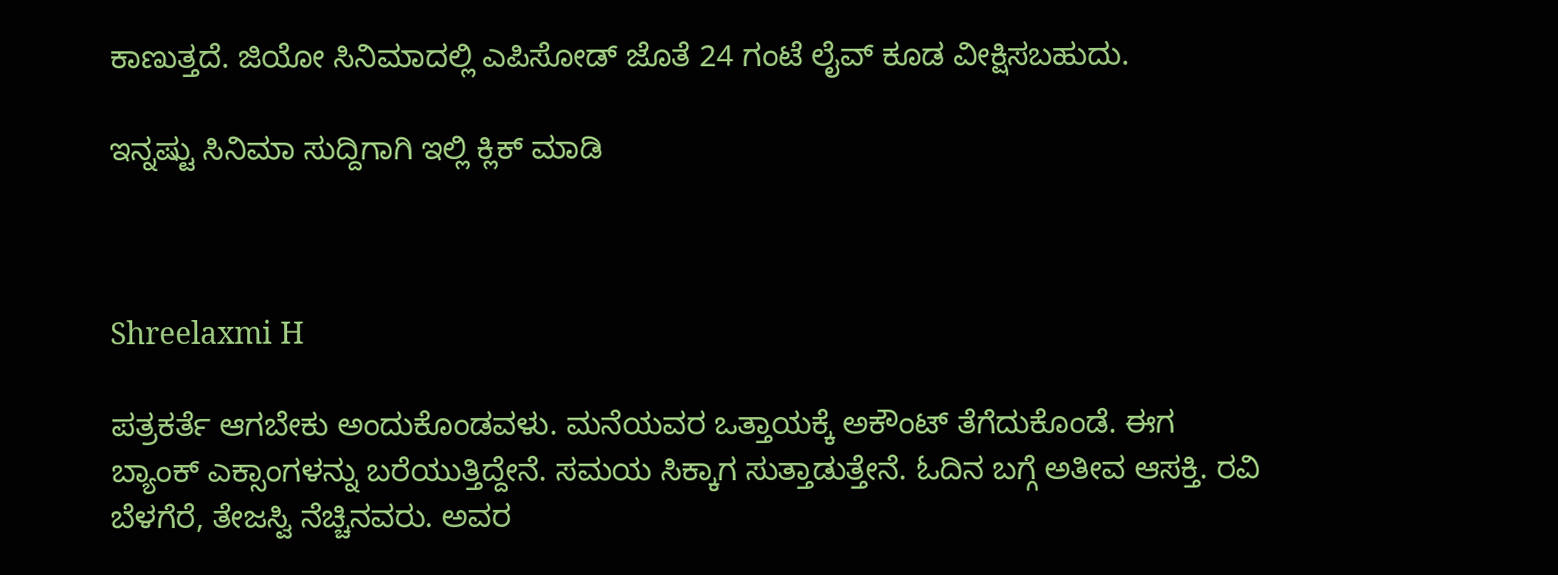ಕಾಣುತ್ತದೆ. ಜಿಯೋ ಸಿನಿಮಾದಲ್ಲಿ ಎಪಿಸೋಡ್ ಜೊತೆ 24 ಗಂಟೆ ಲೈವ್ ಕೂಡ ವೀಕ್ಷಿಸಬಹುದು.

ಇನ್ನಷ್ಟು ಸಿನಿಮಾ ಸುದ್ದಿಗಾಗಿ ಇಲ್ಲಿ ಕ್ಲಿಕ್ ಮಾಡಿ



Shreelaxmi H

ಪತ್ರಕರ್ತೆ ಆಗಬೇಕು ಅಂದುಕೊಂಡವಳು. ಮನೆಯವರ ಒತ್ತಾಯಕ್ಕೆ ಅಕೌಂಟ್ ತೆಗೆದುಕೊಂಡೆ. ಈಗ ಬ್ಯಾಂಕ್ ಎಕ್ಸಾಂಗಳನ್ನು ಬರೆಯುತ್ತಿದ್ದೇನೆ. ಸಮಯ ಸಿಕ್ಕಾಗ ಸುತ್ತಾಡುತ್ತೇನೆ. ಓದಿನ ಬಗ್ಗೆ ಅತೀವ ಆಸಕ್ತಿ. ರವಿ ಬೆಳಗೆರೆ, ತೇಜಸ್ವಿ ನೆಚ್ಚಿನವರು. ಅವರ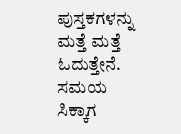ಪುಸ್ತಕಗಳನ್ನು ಮತ್ತೆ ಮತ್ತೆ ಓದುತ್ತೇನೆ. ಸಮಯ ಸಿಕ್ಕಾಗ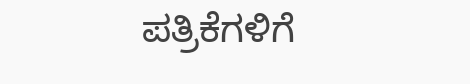ಪತ್ರಿಕೆಗಳಿಗೆ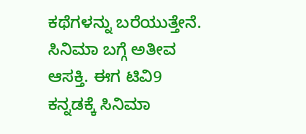ಕಥೆಗಳನ್ನು ಬರೆಯುತ್ತೇನೆ. ಸಿನಿಮಾ ಬಗ್ಗೆ ಅತೀವ ಆಸಕ್ತಿ. ಈಗ ಟಿವಿ9 ಕನ್ನಡಕ್ಕೆ ಸಿನಿಮಾ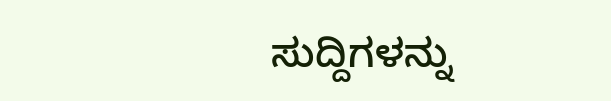ಸುದ್ದಿಗಳನ್ನು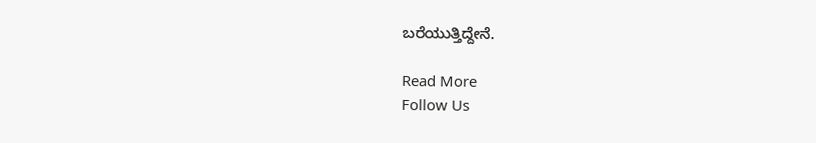ಬರೆಯುತ್ತಿದ್ದೇನೆ.

Read More
Follow Us